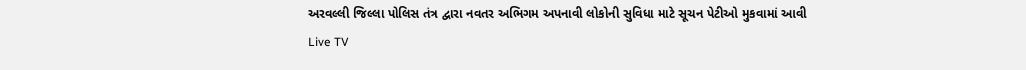અરવલ્લી જિલ્લા પોલિસ તંત્ર દ્વારા નવતર અભિગમ અપનાવી લોકોની સુવિધા માટે સૂચન પેટીઓ મુકવામાં આવી
Live TV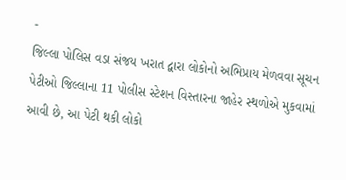-
જિલ્લા પોલિસ વડા સંજય ખરાત દ્વારા લોકોનો અભિપ્રાય મેળવવા સૂચન પેટીઓ જિલ્લાના 11 પોલીસ સ્ટેશન વિસ્તારના જાહેર સ્થળોએ મુકવામાં આવી છે, આ પેટી થકી લોકો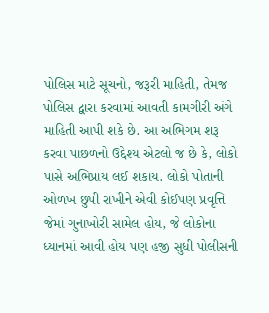પોલિસ માટે સૂચનો, જરૂરી માહિતી, તેમજ પોલિસ દ્વારા કરવામાં આવતી કામગીરી અંગે માહિતી આપી શકે છે. આ અભિગમ શરૂ કરવા પાછળનો ઉદ્દેશ્ય એટલો જ છે કે, લોકો પાસે અભિપ્રાય લઈ શકાય. લોકો પોતાની ઓળખ છુપી રાખીને એવી કોઈપણ પ્રવૃત્તિ જેમાં ગુનાખોરી સામેલ હોય, જે લોકોના ધ્યાનમાં આવી હોય પણ હજી સુધી પોલીસની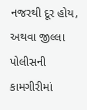નજરથી દૂર હોય, અથવા જીલ્લા પોલીસની કામગીરીમાં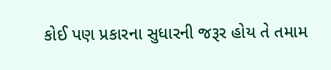કોઈ પણ પ્રકારના સુધારની જરૂર હોય તે તમામ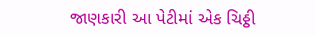જાણકારી આ પેટીમાં એક ચિઠ્ઠી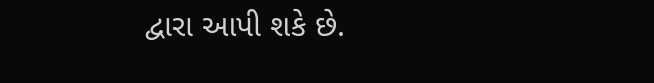દ્વારા આપી શકે છે.